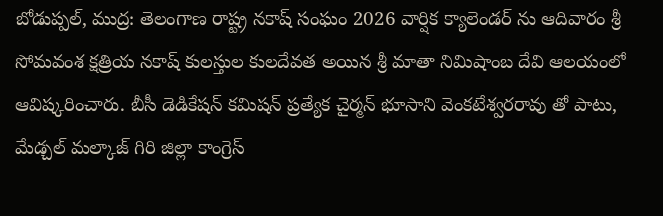బోడుప్పల్, ముద్ర: తెలంగాణ రాష్ట్ర నకాష్ సంఘం 2026 వార్షిక క్యాలెండర్ ను ఆదివారం శ్రీ సోమవంశ క్షత్రియ నకాష్ కులస్తుల కులదేవత అయిన శ్రీ మాతా నిమిషాంబ దేవి ఆలయంలో ఆవిష్కరించారు. బీసీ డెడికేషన్ కమిషన్ ప్రత్యేక చైర్మన్ భూసాని వెంకటేశ్వరరావు తో పాటు, మేడ్చల్ మల్కాజ్ గిరి జిల్లా కాంగ్రెస్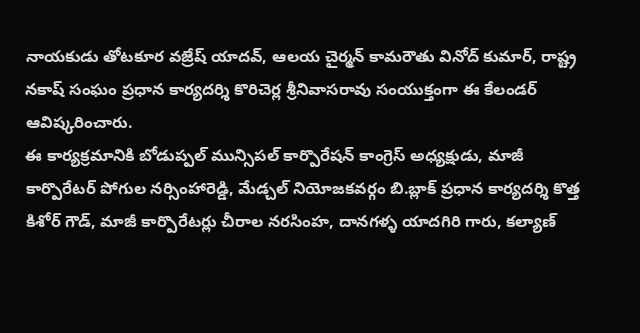నాయకుడు తోటకూర వజ్రేష్ యాదవ్, ఆలయ చైర్మన్ కామరౌతు వినోద్ కుమార్, రాష్ట్ర నకాష్ సంఘం ప్రధాన కార్యదర్శి కొరిచెర్ల శ్రీనివాసరావు సంయుక్తంగా ఈ కేలండర్ ఆవిష్కరించారు.
ఈ కార్యక్రమానికి బోడుప్పల్ మున్సిపల్ కార్పొరేషన్ కాంగ్రెస్ అధ్యక్షుడు, మాజీ కార్పొరేటర్ పోగుల నర్సింహారెడ్డి, మేడ్చల్ నియోజకవర్గం బి.బ్లాక్ ప్రధాన కార్యదర్శి కొత్త కిశోర్ గౌడ్, మాజీ కార్పొరేటర్లు చీరాల నరసింహ, దానగళ్ళ యాదగిరి గారు, కల్యాణ్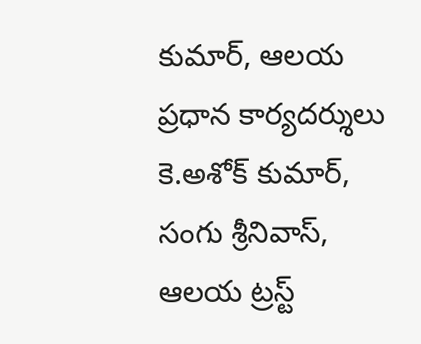కుమార్, ఆలయ ప్రధాన కార్యదర్శులు కె.అశోక్ కుమార్, సంగు శ్రీనివాస్, ఆలయ ట్రస్ట్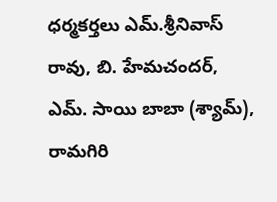ధర్మకర్తలు ఎమ్.శ్రీనివాస్ రావు, బి. హేమచందర్, ఎమ్. సాయి బాబా (శ్యామ్), రామగిరి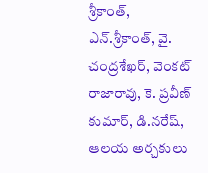శ్రీకాంత్, ఎన్.శ్రీకాంత్, వై. చంద్రశేఖర్, వెంకట్ రాజారావు, కె. ప్రవీణ్ కుమార్, డి.నరేష్, ఆలయ అర్చకులు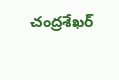చంద్రశేఖర్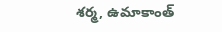శర్మ, ఉమాకాంత్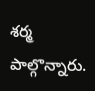శర్మ పాల్గొన్నారు.